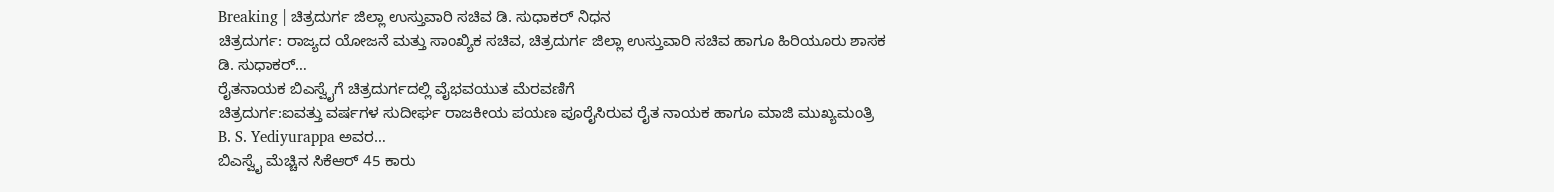Breaking | ಚಿತ್ರದುರ್ಗ ಜಿಲ್ಲಾ ಉಸ್ತುವಾರಿ ಸಚಿವ ಡಿ. ಸುಧಾಕರ್ ನಿಧನ
ಚಿತ್ರದುರ್ಗ: ರಾಜ್ಯದ ಯೋಜನೆ ಮತ್ತು ಸಾಂಖ್ಯಿಕ ಸಚಿವ, ಚಿತ್ರದುರ್ಗ ಜಿಲ್ಲಾ ಉಸ್ತುವಾರಿ ಸಚಿವ ಹಾಗೂ ಹಿರಿಯೂರು ಶಾಸಕ ಡಿ. ಸುಧಾಕರ್…
ರೈತನಾಯಕ ಬಿಎಸ್ವೈಗೆ ಚಿತ್ರದುರ್ಗದಲ್ಲಿ ವೈಭವಯುತ ಮೆರವಣಿಗೆ
ಚಿತ್ರದುರ್ಗ:ಐವತ್ತು ವರ್ಷಗಳ ಸುದೀರ್ಘ ರಾಜಕೀಯ ಪಯಣ ಪೂರೈಸಿರುವ ರೈತ ನಾಯಕ ಹಾಗೂ ಮಾಜಿ ಮುಖ್ಯಮಂತ್ರಿ B. S. Yediyurappa ಅವರ…
ಬಿಎಸ್ವೈ ಮೆಚ್ಚಿನ ಸಿಕೆಆರ್ 45 ಕಾರು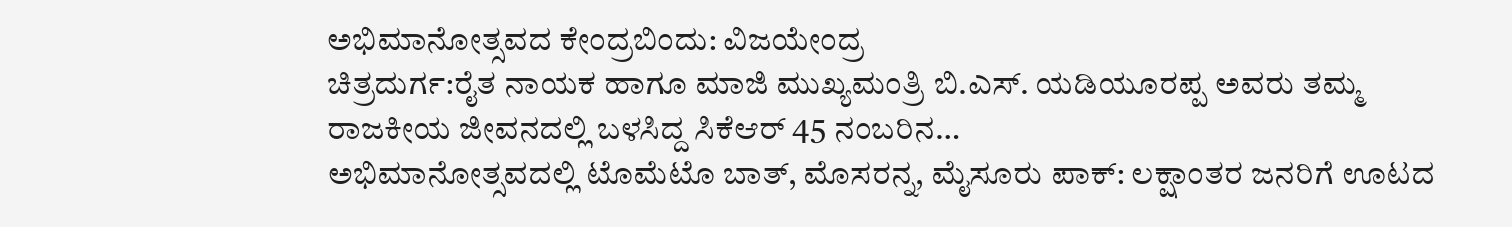ಅಭಿಮಾನೋತ್ಸವದ ಕೇಂದ್ರಬಿಂದು: ವಿಜಯೇಂದ್ರ
ಚಿತ್ರದುರ್ಗ:ರೈತ ನಾಯಕ ಹಾಗೂ ಮಾಜಿ ಮುಖ್ಯಮಂತ್ರಿ ಬಿ.ಎಸ್. ಯಡಿಯೂರಪ್ಪ ಅವರು ತಮ್ಮ ರಾಜಕೀಯ ಜೀವನದಲ್ಲಿ ಬಳಸಿದ್ದ ಸಿಕೆಆರ್ 45 ನಂಬರಿನ…
ಅಭಿಮಾನೋತ್ಸವದಲ್ಲಿ ಟೊಮೆಟೊ ಬಾತ್, ಮೊಸರನ್ನ, ಮೈಸೂರು ಪಾಕ್: ಲಕ್ಷಾಂತರ ಜನರಿಗೆ ಊಟದ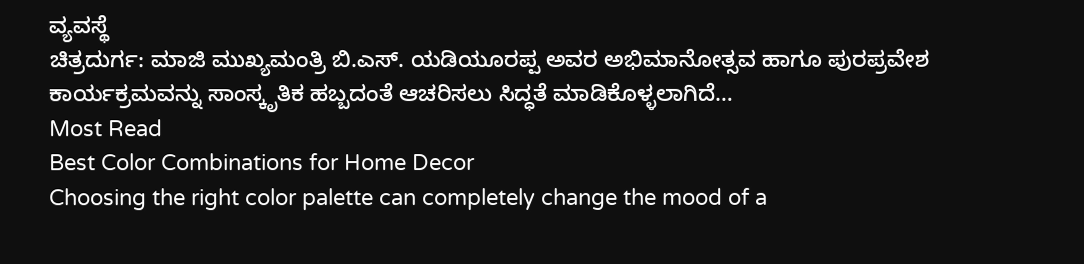ವ್ಯವಸ್ಥೆ
ಚಿತ್ರದುರ್ಗ: ಮಾಜಿ ಮುಖ್ಯಮಂತ್ರಿ ಬಿ.ಎಸ್. ಯಡಿಯೂರಪ್ಪ ಅವರ ಅಭಿಮಾನೋತ್ಸವ ಹಾಗೂ ಪುರಪ್ರವೇಶ ಕಾರ್ಯಕ್ರಮವನ್ನು ಸಾಂಸ್ಕೃತಿಕ ಹಬ್ಬದಂತೆ ಆಚರಿಸಲು ಸಿದ್ಧತೆ ಮಾಡಿಕೊಳ್ಳಲಾಗಿದೆ…
Most Read
Best Color Combinations for Home Decor
Choosing the right color palette can completely change the mood of a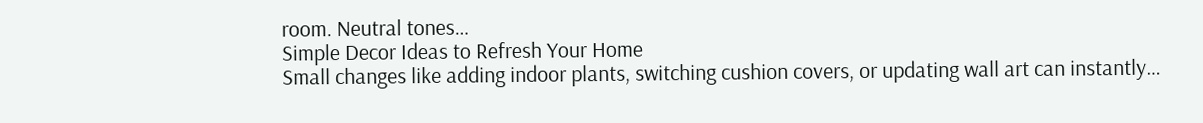room. Neutral tones…
Simple Decor Ideas to Refresh Your Home
Small changes like adding indoor plants, switching cushion covers, or updating wall art can instantly…